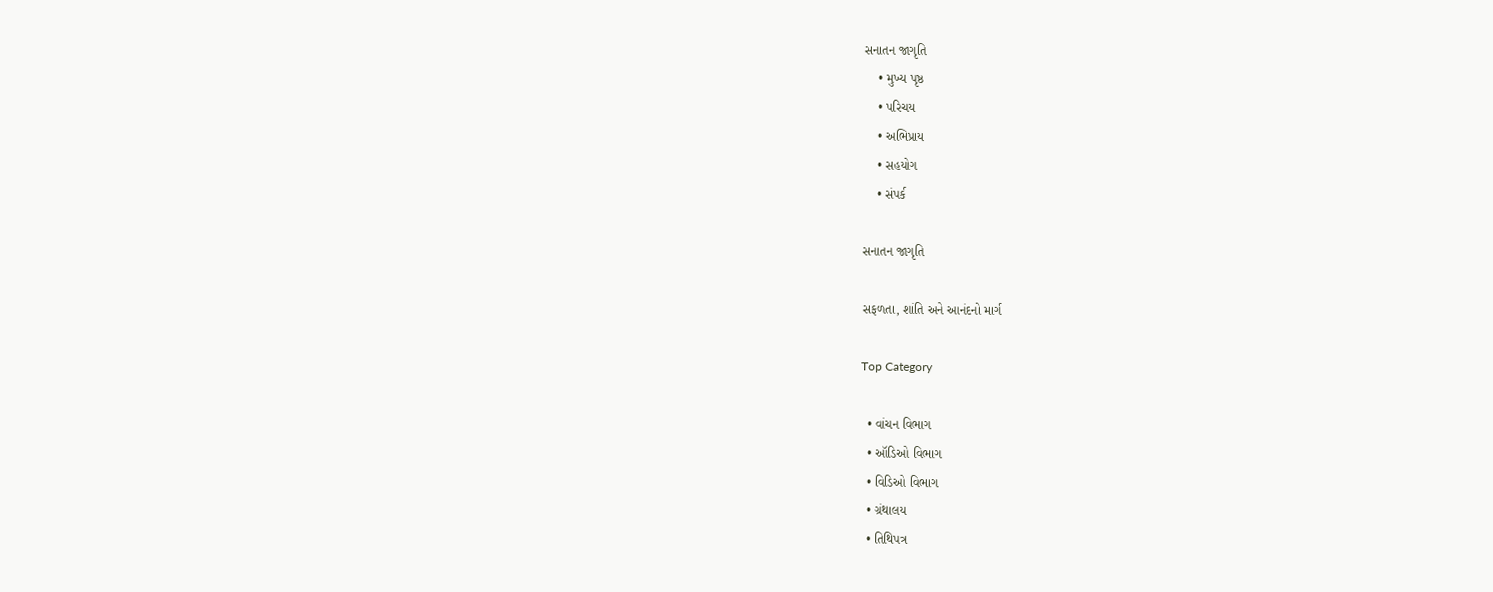સનાતન જાગૃતિ
    • મુખ્ય પૃષ્ઠ
    • પરિચય
    • અભિપ્રાય
    • સહયોગ
    • સંપર્ક

સનાતન જાગૃતિ

સફળતા, શાંતિ અને આનંદનો માર્ગ

Top Category

  • વાંચન વિભાગ
  • ઑડિઓ વિભાગ
  • વિડિઓ વિભાગ
  • ગ્રંથાલય
  • તિથિપત્ર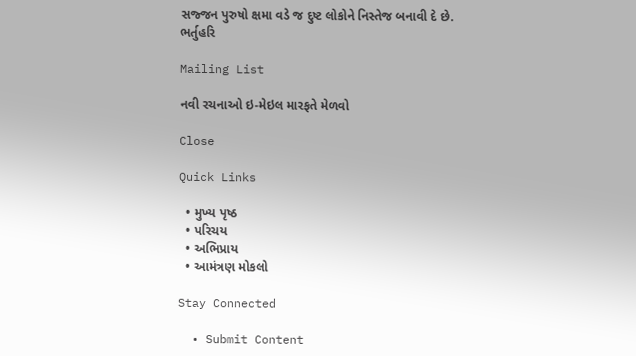સજ્જન પુરુષો ક્ષમા વડે જ દુષ્ટ લોકોને નિસ્તેજ બનાવી દે છે.
ભર્તુહરિ

Mailing List

નવી રચનાઓ ઇ-મેઇલ મારફતે મેળવો

Close

Quick Links

  • મુખ્ય પૃષ્ઠ
  • પરિચય
  • અભિપ્રાય
  • આમંત્રણ મોકલો

Stay Connected

  • Submit Content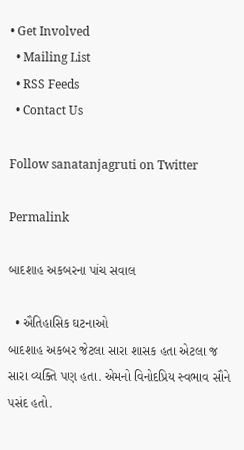• Get Involved
  • Mailing List
  • RSS Feeds
  • Contact Us

Follow sanatanjagruti on Twitter

Permalink

બાદશાહ અકબરના પાંચ સવાલ

  • ઐતિહાસિક ઘટનાઓ
બાદશાહ અકબર જેટલા સારા શાસક હતા એટલા જ સારા વ્યક્તિ પણ હતા. એમનો વિનોદપ્રિય સ્વભાવ સૌને પસંદ હતો.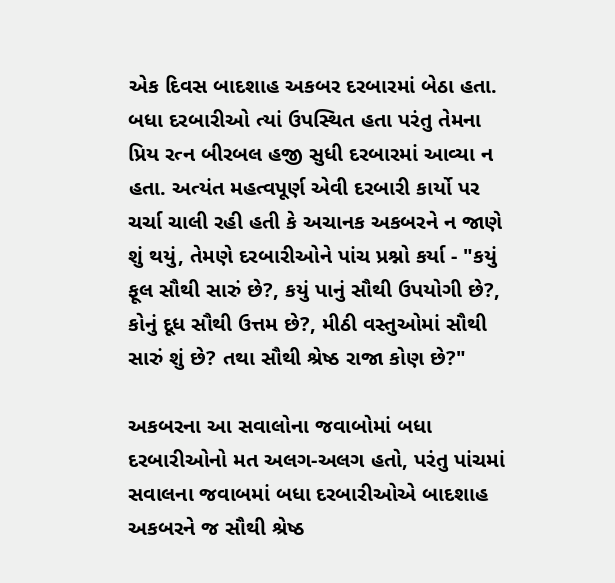એક દિવસ બાદશાહ અકબર દરબારમાં બેઠા હતા. બધા દરબારીઓ ત્યાં ઉપસ્થિત હતા પરંતુ તેમના પ્રિય રત્ન બીરબલ હજી સુધી દરબારમાં આવ્યા ન હતા. અત્યંત મહત્વપૂર્ણ એવી દરબારી કાર્યો પર ચર્ચા ચાલી રહી હતી કે અચાનક અકબરને ન જાણે શું થયું, તેમણે દરબારીઓને પાંચ પ્રશ્નો કર્યા - "કયું ફૂલ સૌથી સારું છે?, કયું પાનું સૌથી ઉપયોગી છે?, કોનું દૂધ સૌથી ઉત્તમ છે?, મીઠી વસ્તુઓમાં સૌથી સારું શું છે? તથા સૌથી શ્રેષ્ઠ રાજા કોણ છે?"

અકબરના આ સવાલોના જવાબોમાં બધા દરબારીઓનો મત અલગ-અલગ હતો, પરંતુ પાંચમાં સવાલના જવાબમાં બધા દરબારીઓએ બાદશાહ અકબરને જ સૌથી શ્રેષ્ઠ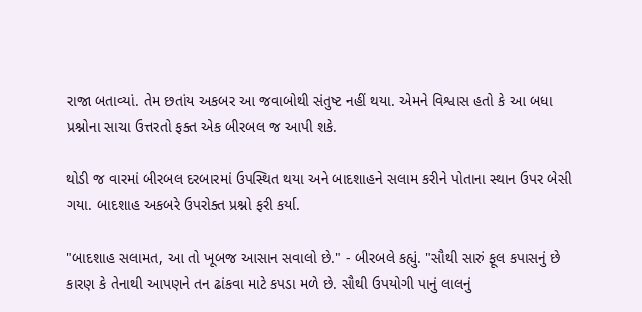રાજા બતાવ્યાં. તેમ છતાંય અકબર આ જવાબોથી સંતુષ્ટ નહીં થયા. એમને વિશ્વાસ હતો કે આ બધા પ્રશ્નોના સાચા ઉત્તરતો ફક્ત એક બીરબલ જ આપી શકે.

થોડી જ વારમાં બીરબલ દરબારમાં ઉપસ્થિત થયા અને બાદશાહને સલામ કરીને પોતાના સ્થાન ઉપર બેસી ગયા. બાદશાહ અકબરે ઉપરોક્ત પ્રશ્નો ફરી કર્યા.

"બાદશાહ સલામત, આ તો ખૂબજ આસાન સવાલો છે." - બીરબલે કહ્યું. "સૌથી સારું ફૂલ કપાસનું છે કારણ કે તેનાથી આપણને તન ઢાંકવા માટે કપડા મળે છે. સૌથી ઉપયોગી પાનું લાલનું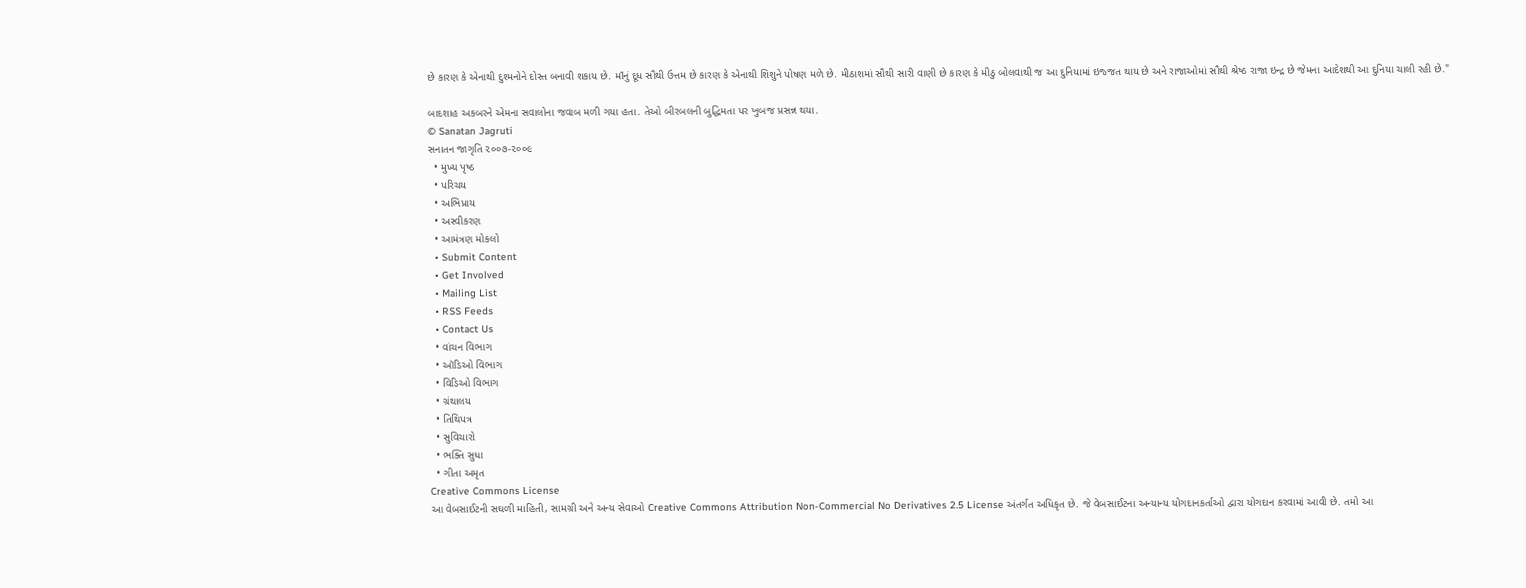છે કારણ કે એનાથી દુશ્મનોને દોસ્ત બનાવી શકાય છે. માઁનું દૂધ સૌથી ઉત્તમ છે કારણ કે એનાથી શિશુને પોષણ મળે છે. મીઠાશમાં સૌથી સારી વાણી છે કારણ કે મીઠુ બોલવાથી જ આ દુનિયામાં ઇજ્જત થાય છે અને રાજાઓમાં સૌથી શ્રેષ્ઠ રાજા ઇન્દ્ર છે જેમના આદેશથી આ દુનિયા ચાલી રહી છે."

બાદશાહ અકબરને એમના સવાલોના જવાબ મળી ગયા હતા. તેઓ બીરબલની બુદ્ધિમતા પર ખુબજ પ્રસન્ન થયા.
© Sanatan Jagruti
સનાતન જાગૃતિ ૨૦૦૭-૨૦૦૯
  • મુખ્ય પૃષ્ઠ
  • પરિચય
  • અભિપ્રાય
  • અસ્વીકરણ
  • આમંત્રણ મોકલો
  • Submit Content
  • Get Involved
  • Mailing List
  • RSS Feeds
  • Contact Us
  • વાંચન વિભાગ
  • ઑડિઓ વિભાગ
  • વિડિઓ વિભાગ
  • ગ્રંથાલય
  • તિથિપત્ર
  • સુવિચારો
  • ભક્તિ સુધા
  • ગીતા અમૃત
Creative Commons License
આ વેબસાઈટની સઘળી માહિતી, સામગ્રી અને અન્ય સેવાઓ Creative Commons Attribution Non-Commercial No Derivatives 2.5 License અંતર્ગત અધિકૃત છે. જે વેબસાઈટના અન્યાન્ય યોગદાનકર્તાઓ દ્વારા યોગદાન કરવામાં આવી છે. તમો આ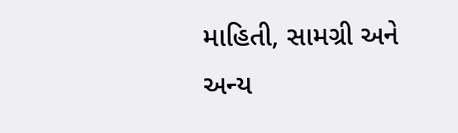માહિતી, સામગ્રી અને અન્ય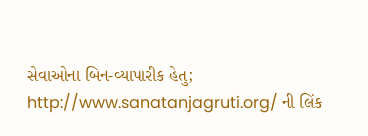સેવાઓના બિન-વ્યાપારીક હેતુ; http://www.sanatanjagruti.org/ ની લિંક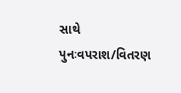સાથે પુનઃવપરાશ/વિતરણ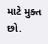માટે મુક્ત છો.